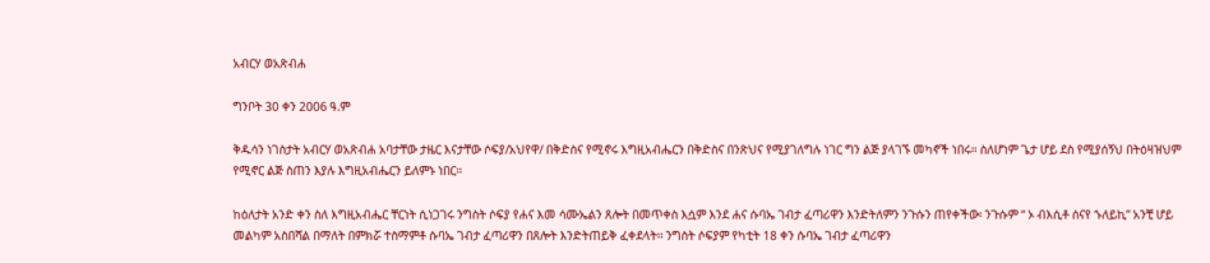አብርሃ ወአጽብሐ

ግንቦት 30 ቀን 2006 ዓ.ም

ቅዱሳን ነገስታት አብርሃ ወአጽብሐ አባታቸው ታዜር እናታቸው ሶፍያ/አህየዋ/ በቅድስና የሚኖሩ እግዚአብሔርን በቅድስና በንጽህና የሚያገለግሉ ነገር ግን ልጅ ያላገኙ መካኖች ነበሩ። ስለሆነም ጌታ ሆይ ደስ የሚያሰኝህ በትዕዛዝህም የሚኖር ልጅ ስጠን እያሉ እግዚአብሔርን ይለምኑ ነበር፡፡

ከዕለታት አንድ ቀን ስለ እግዚአብሔር ቸርነት ሲነጋገሩ ንግስት ሶፍያ የሐና እመ ሳሙኤልን ጸሎት በመጥቀስ እሷም እንደ ሐና ሱባኤ ገብታ ፈጣሪዋን እንድትለምን ንጉሱን ጠየቀችው፡ ንጉሱም “ ኦ ብእሲቶ ሰናየ ኁለይኪ” አንቺ ሆይ መልካም አስበሻል በማለት በምክሯ ተስማምቶ ሱባኤ ገብታ ፈጣሪዋን በጸሎት እንድትጠይቅ ፈቀደላት፡፡ ንግስት ሶፍያም የካቲት 18 ቀን ሱባኤ ገብታ ፈጣሪዋን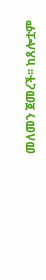መለመን ጀመረች፡፡ ከጸሎቷም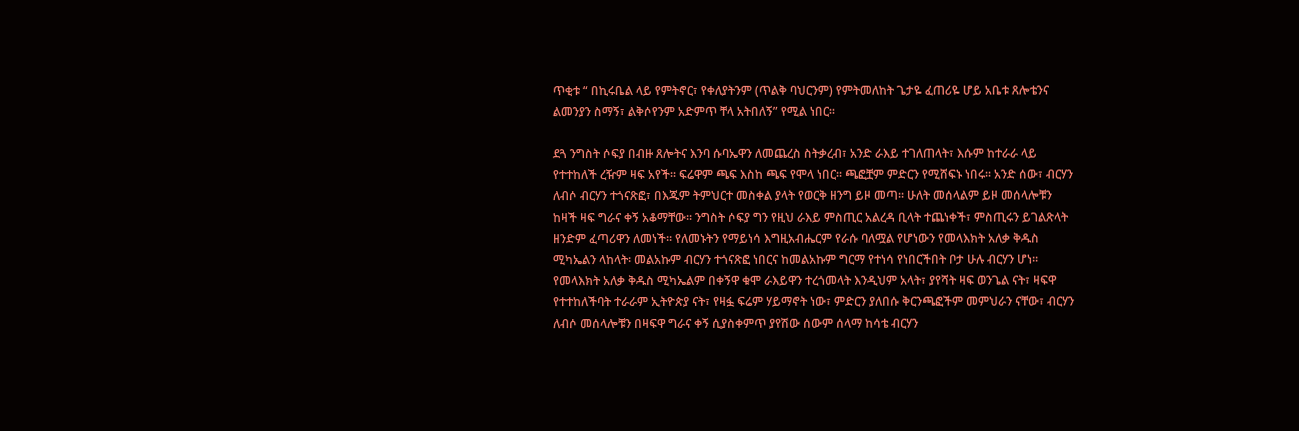ጥቂቱ “ በኪሩቤል ላይ የምትኖር፣ የቀለያትንም (ጥልቅ ባህርንም) የምትመለከት ጌታዬ ፈጠሪዬ ሆይ አቤቱ ጸሎቴንና ልመንያን ስማኝ፣ ልቅሶየንም አድምጥ ቸላ አትበለኝ” የሚል ነበር፡፡

ደጓ ንግስት ሶፍያ በብዙ ጸሎትና እንባ ሱባኤዋን ለመጨረስ ስትቃረብ፣ አንድ ራእይ ተገለጠላት፣ እሱም ከተራራ ላይ የተተከለች ረዥም ዛፍ አየች፡፡ ፍሬዋም ጫፍ እስከ ጫፍ የሞላ ነበር፡፡ ጫፎቿም ምድርን የሚሸፍኑ ነበሩ፡፡ አንድ ሰው፣ ብርሃን ለብሶ ብርሃን ተጎናጽፎ፣ በእጁም ትምህርተ መስቀል ያላት የወርቅ ዘንግ ይዞ መጣ፡፡ ሁለት መሰላልም ይዞ መሰላሎቹን ከዛች ዛፍ ግራና ቀኝ አቆማቸው፡፡ ንግስት ሶፍያ ግን የዚህ ራእይ ምስጢር አልረዳ ቢላት ተጨነቀች፣ ምስጢሩን ይገልጽላት ዘንድም ፈጣሪዋን ለመነች፡፡ የለመኑትን የማይነሳ እግዚአብሔርም የራሱ ባለሟል የሆነውን የመላእክት አለቃ ቅዱስ ሚካኤልን ላከላት፡ መልአኩም ብርሃን ተጎናጽፎ ነበርና ከመልአኩም ግርማ የተነሳ የነበርችበት ቦታ ሁሉ ብርሃን ሆነ፡፡ የመላእክት አለቃ ቅዱስ ሚካኤልም በቀኝዋ ቁሞ ራእይዋን ተረጎመላት እንዲህም አላት፣ ያየሻት ዛፍ ወንጌል ናት፣ ዛፍዋ የተተከለችባት ተራራም ኢትዮጵያ ናት፣ የዛፏ ፍሬም ሃይማኖት ነው፣ ምድርን ያለበሱ ቅርንጫፎችም መምህራን ናቸው፣ ብርሃን ለብሶ መሰላሎቹን በዛፍዋ ግራና ቀኝ ሲያስቀምጥ ያየሽው ሰውም ሰላማ ከሳቴ ብርሃን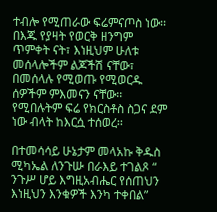ተብሎ የሚጠራው ፍሬምናጦስ ነው፡፡ በእጁ የያዛት የወርቅ ዘንግም ጥምቀት ናት፣ እነዚህም ሁለቱ መሰላሎችም ልጆችሽ ናቸው፣ በመሰላሉ የሚወጡ የሚወርዱ ሰዎችም ምእመናን ናቸው፡፡ የሚበሉትም ፍሬ የክርስቶስ ስጋና ደም ነው ብላት ከእርሷ ተሰወረ፡፡

በተመሳሳይ ሁኔታም መላአኩ ቅዱስ ሚካኤል ለንጉሡ በራእይ ተገልጾ “ ንጉሥ ሆይ እግዚአብሔር የሰጠህን እነዚህን እንቁዎች እንካ ተቀበል”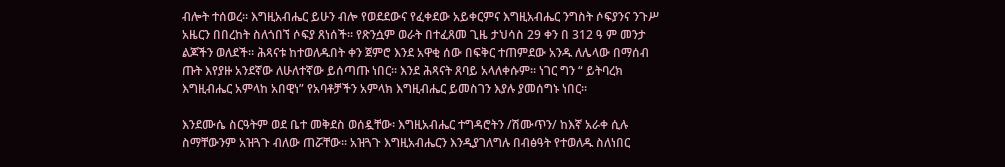ብሎት ተሰወረ፡፡ እግዚአብሔር ይሁን ብሎ የወደደውና የፈቀደው አይቀርምና እግዚአብሔር ንግስት ሶፍያንና ንጉሥ አዜርን በበረከት ስለጎበኘ ሶፍያ ጸነሰች፡፡ የጽንሷም ወራት በተፈጸመ ጊዜ ታህሳስ 29 ቀን በ 312 ዓ ም መንታ ልጆችን ወለደች፡፡ ሕጻናቱ ከተወለዱበት ቀን ጀምሮ እንደ አዋቂ ሰው በፍቅር ተጠምደው አንዱ ለሌላው በማሰብ ጡት እየያዙ አንደኛው ለሁለተኛው ይሰጣጡ ነበር፡፡ እንደ ሕጻናት ጸባይ አላለቀሱም፡፡ ነገር ግን “ ይትባረክ እግዚብሔር አምላከ አበዊነ” የአባቶቻችን አምላክ እግዚብሔር ይመስገን እያሉ ያመሰግኑ ነበር፡፡

እንደሙሴ ስርዓትም ወደ ቤተ መቅደስ ወሰዷቸው፡ እግዚአብሔር ተግዳሮትን /ሽሙጥን/ ከእኛ አራቀ ሲሉ ስማቸውንም አዝጓጉ ብለው ጠሯቸው፡፡ አዝጓጉ እግዚአብሔርን እንዲያገለግሉ በብፅዓት የተወለዱ ስለነበር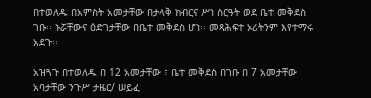በተወለዱ በአምስት አመታቸው በታላቅ ክብርና ሥነ ስርዓት ወደ ቤተ መቅደስ ገቡ፡፡ ኑሯቸውና ዕድገታቸው በቤተ መቅደስ ሆነ፡፡ መጻሕፍተ ኦሪትንም እየተማሩ አደጉ፡፡

አዝጓጉ በተወለዱ በ 12 አመታቸው ፣ ቤተ መቅደስ በገቡ በ 7 አመታቸው አባታቸው ንጉሥ ታዜር/ ሠይፈ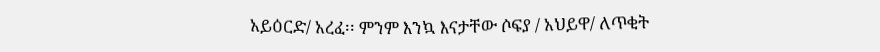አይዕርድ/ አረፈ፡፡ ምንም እንኳ እናታቸው ሶፍያ / አህይዋ/ ለጥቂት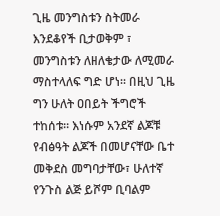ጊዜ መንግስቱን ስትመራ እንደቆየች ቢታወቅም ፣ መንግስቱን ለዘለቄታው ለሚመራ ማስተላለፍ ግድ ሆነ፡፡ በዚህ ጊዜ ግን ሁለት ዐበይት ችግሮች ተከሰቱ፡፡ እነሱም አንደኛ ልጆቹ የብፅዓት ልጆች በመሆናቸው ቤተ መቅደስ መግባታቸው፣ ሁለተኛ የንጉስ ልጅ ይሾም ቢባልም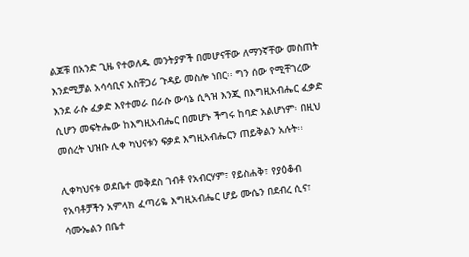ልጆቹ በአንድ ጊዜ የተወለዱ መንትያዎች በመሆናቸው ለማንኛቸው መስጠት እንደሚቻል አሳሳቢና አስቸጋሪ ጉዳይ መስሎ ነበር፡፡ ግን ሰው የሚቸገረው እንደ ራሱ ፈቃድ እየተመራ በራሱ ውሳኔ ሲጓዝ እንጂ በእግዚአብሔር ፈቃድ ሲሆን መፍትሔው ከእግዚአብሔር በመሆኑ ችግሩ ከባድ አልሆነም፡ በዚህ መሰረት ህዝቡ ሊቀ ካህናቱን ፍቃደ እግዚአብሔርን ጠይቅልን አሉት፡፡

ሊቀካህናቱ ወደቤተ መቅደስ ገብቶ የአብርሃም፣ የይስሐቅ፣ የያዕቆብ የአባቶቻችን አምላክ ፈጣሪዬ እግዚአብሔር ሆይ ሙሴን በደብረ ሲና፣ ሳሙኤልን በቤተ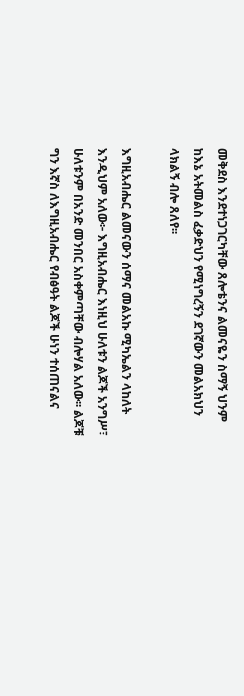መቅደስ እንደተነጋገርካቸው ጸሎቴንና ልመናዬን ስማኝ ህንም ከእኔ አትመልስ ፈቃድህን የሚነግረኝን ደገኛውን መልአክህን ላክልኝ ብሎ ጸለየ፡፡

እግዚአብሔር ልመናውን ሰማና መልአኩ ሚካኤልን ላከለት እንዲህም አለው፦ እግዚአብሔር እነዚህ ሁለቱን ልጆች አንግሥ፣ ሁለቱንም በአንድ መንበር አስቀምጣቸው ብሎሃል አለው፡፡ ልጆቹ ግን እኛስ ለእግዚአብሔር የብፅዓት ልጆች ሁነን ተሰጠናልና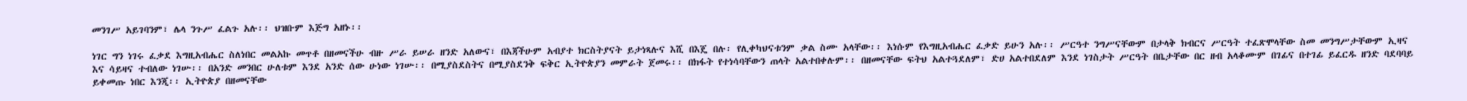መንገሥ አይገባንም፣ ሌላ ንጉሥ ፈልጉ አሉ፡፡ ህዝቡም እጅግ አዘኑ፡፡

ነገር ግን ነገሩ ፈቃደ እግዚአብሔር ስለነበር መልአኩ መጥቶ በዘመናችሁ ብዙ ሥራ ይሠራ ዘንድ አለውና፣ በእጃችሁም አብያተ ክርስትያናት ይታነጻሉና እሺ በእጄ በሉ፡ የሊቀካህናቱንም ቃል ስሙ አላቸው፡፡ እነሱም የእግዚአብሔር ፈቃድ ይሁን አሉ፡፡ ሥርዓተ ንግሥናቸውም በታላቅ ክብርና ሥርዓት ተፈጽሞላቸው ስመ መንግሥታቸውም ኢዛና እና ሳይዛና ተብለው ነገሡ፡፡ በአንድ መንበር ሁለቱም እንደ አንድ ሰው ሁነው ነገሡ፡፡ በሚያስደስትና በሚያስደንቅ ፍቅር ኢትዮጵያን መምራት ጀመሩ፡፡ በክፋት የተነሳባቸውን ጠላት አልተበቀሉም፡፡ በዘመናቸው ፍትህ አልተጓደለም፣ ድሀ አልተበደለም እንደ ነገስታት ሥርዓት በቤታቸው በር ዘብ አላቆሙም በገፊና በተገፊ ይፈርዱ ዘንድ ባደባባይ ይቀመጡ ነበር እንጂ፡፡ ኢትዮጵያ በዘመናቸው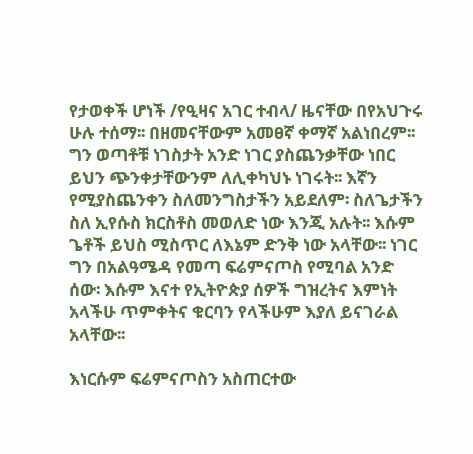የታወቀች ሆነች /የዒዛና አገር ተብላ/ ዜናቸው በየአህጉሩ ሁሉ ተሰማ፡፡ በዘመናቸውም አመፀኛ ቀማኛ አልነበረም፡፡ ግን ወጣቶቹ ነገስታት አንድ ነገር ያስጨንቃቸው ነበር ይህን ጭንቀታቸውንም ለሊቀካህኑ ነገሩት፡፡ እኛን የሚያስጨንቀን ስለመንግስታችን አይደለም፡ ስለጌታችን ስለ ኢየሱስ ክርስቶስ መወለድ ነው እንጂ አሉት፡፡ እሱም ጌቶች ይህስ ሚስጥር ለእኔም ድንቅ ነው አላቸው፡፡ ነገር ግን በአልዓሜዳ የመጣ ፍሬምናጦስ የሚባል አንድ ሰው፡ እሱም እናተ የኢትዮጵያ ሰዎች ግዝረትና እምነት አላችሁ ጥምቀትና ቁርባን የላችሁም እያለ ይናገራል አላቸው፡፡

እነርሱም ፍሬምናጦስን አስጠርተው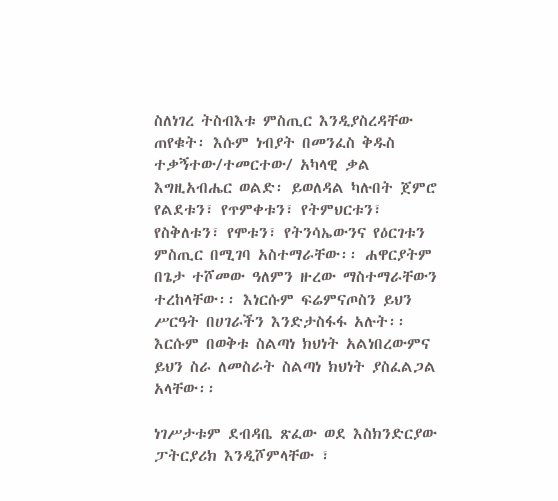ስለነገረ ትስብእቱ ምስጢር እንዲያስረዳቸው ጠየቁት፡ እሱም ነብያት በመንፈስ ቅዱስ ተቃኝተው/ተመርተው/ አካላዊ ቃል እግዚአብሔር ወልድ፡ ይወለዳል ካሉበት ጀምሮ የልደቱን፣ የጥምቀቱን፣ የትምህርቱን፣ የስቅለቱን፣ የሞቱን፣ የትንሳኤውንና የዕርገቱን ምስጢር በሚገባ አስተማራቸው፡፡ ሐዋርያትም በጌታ ተሾመው ዓለምን ዙረው ማስተማራቸውን ተረከላቸው፡፡ እነርሱም ፍሬምናጦስን ይህን ሥርዓት በሀገራችን እንድታስፋፋ አሉት፡፡ እርሱም በወቅቱ ስልጣነ ክህነት አልነበረውምና ይህን ስራ ለመስራት ስልጣነ ክህነት ያስፈልጋል አላቸው፡፡

ነገሥታቱም ደብዳቤ ጽፈው ወደ እስክንድርያው ፓትርያሪክ እንዲሾምላቸው ፣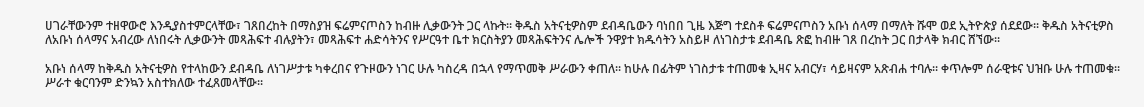ሀገራቸውንም ተዘዋውሮ እንዲያስተምርላቸው፣ ገጸበረከት በማስያዝ ፍሬምናጦስን ከብዙ ሊቃውንት ጋር ላኩት፡፡ ቅዱስ አትናቲዎስም ደብዳቤውን ባነበበ ጊዜ እጅግ ተደስቶ ፍሬምናጦስን አቡነ ሰላማ በማለት ሹሞ ወደ ኢትዮጵያ ሰደደው፡፡ ቅዱስ አትናቲዎስ ለአቡነ ሰላማና አብረው ለነበሩት ሊቃውንት መጻሕፍተ ብሉያትን፣ መጻሕፍተ ሐድሳትንና የሥርዓተ ቤተ ክርስትያን መጻሕፍትንና ሌሎች ንዋያተ ክዱሳትን አስይዞ ለነገስታቱ ደብዳቤ ጽፎ ከብዙ ገጸ በረከት ጋር በታላቅ ክብር ሸኘው፡፡

አቡነ ሰላማ ከቅዱስ አትናቲዎስ የተላከውን ደብዳቤ ለነገሥታቱ ካቀረበና የጉዞውን ነገር ሁሉ ካስረዳ በኋላ የማጥመቅ ሥራውን ቀጠለ፡፡ ከሁሉ በፊትም ነገስታቱ ተጠመቁ ኢዛና አብርሃ፣ ሳይዛናም አጽብሐ ተባሉ፡፡ ቀጥሎም ሰራዊቱና ህዝቡ ሁሉ ተጠመቁ፡፡ ሥራተ ቁርባንም ድንኳን አስተክለው ተፈጸመላቸው፡፡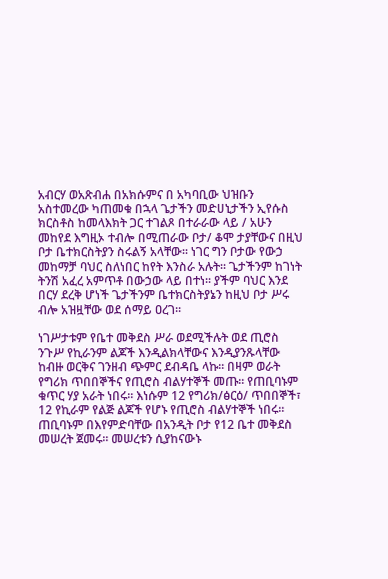አብርሃ ወአጽብሐ በአክሱምና በ አካባቢው ህዝቡን አስተመረው ካጠመቁ በኋላ ጌታችን መድሀኒታችን ኢየሱስ ክርስቶስ ከመላእክት ጋር ተገልጾ በተራራው ላይ / አሁን መከየደ እግዚኦ ተብሎ በሚጠራው ቦታ/ ቆሞ ታያቸውና በዚህ ቦታ ቤተክርስትያን ስሩልኝ አላቸው፡፡ ነገር ግን ቦታው የውኃ መከማቻ ባህር ስለነበር ከየት እንስራ አሉት፡፡ ጌታችንም ከገነት ትንሽ አፈረ አምጥቶ በውኃው ላይ በተነ፡፡ ያችም ባህር እንደ በርሃ ደረቅ ሆነች ጌታችንም ቤተክርስትያኔን ከዚህ ቦታ ሥሩ ብሎ አዝዟቸው ወደ ሰማይ ዐረገ፡፡

ነገሥታቱም የቤተ መቅደስ ሥራ ወደሚችሉት ወደ ጢሮስ ንጉሥ የኪራንም ልጆች እንዲልክላቸውና እንዲያንጹላቸው ከብዙ ወርቅና ገንዘብ ጭምር ደብዳቤ ላኩ፡፡ በዛም ወራት የግሪክ ጥበበኞችና የጢሮስ ብልሃተኞች መጡ፡፡ የጠቢባኑም ቁጥር ሃያ አራት ነበሩ፡፡ እነሱም 12 የግሪክ/ፅርዕ/ ጥበበኞች፣ 12 የኪራም የልጅ ልጆች የሆኑ የጢሮስ ብልሃተኞች ነበሩ፡፡ ጠቢባኑም በእየምድባቸው በአንዲት ቦታ የ12 ቤተ መቅደስ መሠረት ጀመሩ፡፡ መሠረቱን ሲያከናውኑ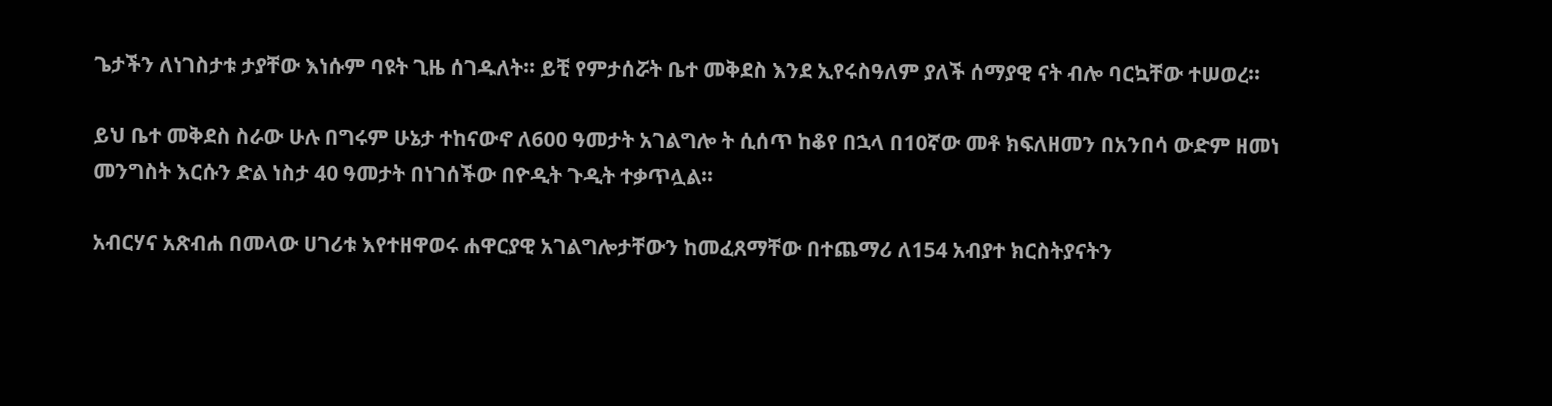ጌታችን ለነገስታቱ ታያቸው እነሱም ባዩት ጊዜ ሰገዱለት፡፡ ይቺ የምታሰሯት ቤተ መቅደስ እንደ ኢየሩስዓለም ያለች ሰማያዊ ናት ብሎ ባርኳቸው ተሠወረ፡፡

ይህ ቤተ መቅደስ ስራው ሁሉ በግሩም ሁኔታ ተከናውኖ ለ600 ዓመታት አገልግሎ ት ሲሰጥ ከቆየ በኋላ በ10ኛው መቶ ክፍለዘመን በአንበሳ ውድም ዘመነ መንግስት እርሱን ድል ነስታ 40 ዓመታት በነገሰችው በዮዲት ጉዲት ተቃጥሏል፡፡

አብርሃና አጽብሐ በመላው ሀገሪቱ እየተዘዋወሩ ሐዋርያዊ አገልግሎታቸውን ከመፈጸማቸው በተጨማሪ ለ154 አብያተ ክርስትያናትን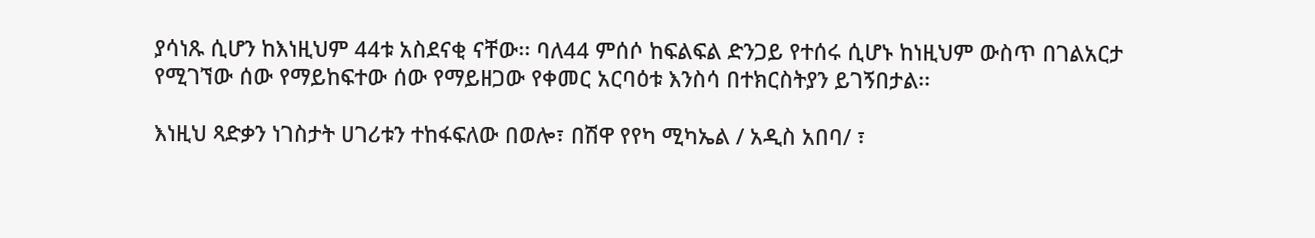ያሳነጹ ሲሆን ከእነዚህም 44ቱ አስደናቂ ናቸው፡፡ ባለ44 ምሰሶ ከፍልፍል ድንጋይ የተሰሩ ሲሆኑ ከነዚህም ውስጥ በገልአርታ የሚገኘው ሰው የማይከፍተው ሰው የማይዘጋው የቀመር አርባዕቱ እንስሳ በተክርስትያን ይገኝበታል፡፡

እነዚህ ጻድቃን ነገስታት ሀገሪቱን ተከፋፍለው በወሎ፣ በሽዋ የየካ ሚካኤል / አዲስ አበባ/ ፣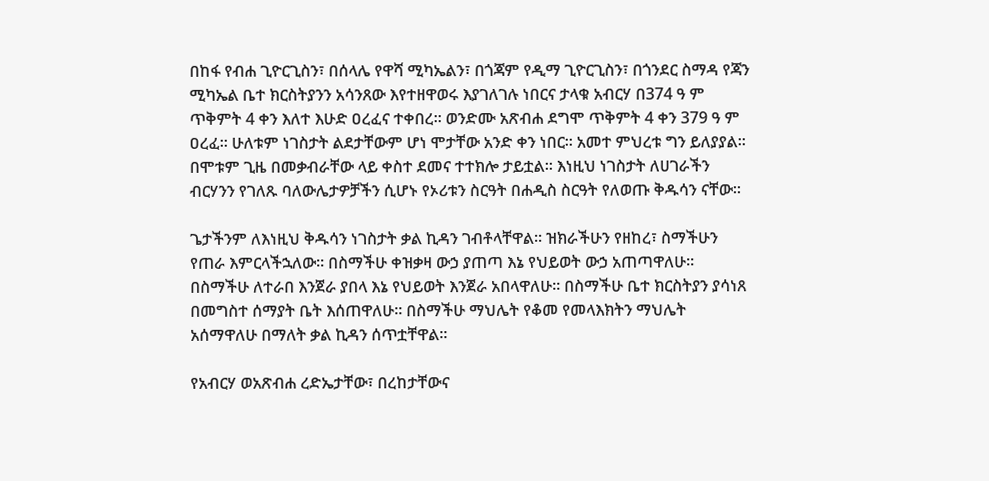በከፋ የብሐ ጊዮርጊስን፣ በሰላሌ የዋሻ ሚካኤልን፣ በጎጃም የዲማ ጊዮርጊስን፣ በጎንደር ስማዳ የጃን ሚካኤል ቤተ ክርስትያንን አሳንጸው እየተዘዋወሩ እያገለገሉ ነበርና ታላቁ አብርሃ በ374 ዓ ም ጥቅምት 4 ቀን እለተ እሁድ ዐረፈና ተቀበረ፡፡ ወንድሙ አጽብሐ ደግሞ ጥቅምት 4 ቀን 379 ዓ ም ዐረፈ፡፡ ሁለቱም ነገስታት ልደታቸውም ሆነ ሞታቸው አንድ ቀን ነበር፡፡ አመተ ምህረቱ ግን ይለያያል፡፡ በሞቱም ጊዜ በመቃብራቸው ላይ ቀስተ ደመና ተተክሎ ታይቷል፡፡ እነዚህ ነገስታት ለሀገራችን ብርሃንን የገለጹ ባለውሌታዎቻችን ሲሆኑ የኦሪቱን ስርዓት በሐዲስ ስርዓት የለወጡ ቅዱሳን ናቸው፡፡

ጌታችንም ለእነዚህ ቅዱሳን ነገስታት ቃል ኪዳን ገብቶላቸዋል፡፡ ዝክራችሁን የዘከረ፣ ስማችሁን የጠራ እምርላችኋለው፡፡ በስማችሁ ቀዝቃዛ ውኃ ያጠጣ እኔ የህይወት ውኃ አጠጣዋለሁ፡፡ በስማችሁ ለተራበ እንጀራ ያበላ እኔ የህይወት እንጀራ አበላዋለሁ፡፡ በስማችሁ ቤተ ክርስትያን ያሳነጸ በመግስተ ሰማያት ቤት እሰጠዋለሁ፡፡ በስማችሁ ማህሌት የቆመ የመላእክትን ማህሌት አሰማዋለሁ በማለት ቃል ኪዳን ሰጥቷቸዋል፡፡

የአብርሃ ወአጽብሐ ረድኤታቸው፣ በረከታቸውና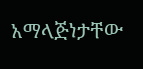አማላጅነታቸው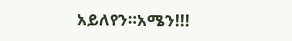አይለየን።አሜን!!!